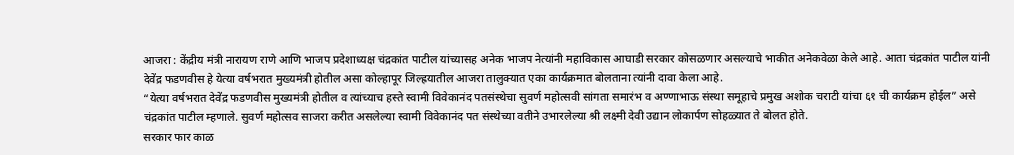आजरा : केंद्रीय मंत्री नारायण राणे आणि भाजप प्रदेशाध्यक्ष चंद्रकांत पाटील यांच्यासह अनेक भाजप नेत्यांनी महाविकास आघाडी सरकार कोसळणार असल्याचे भाकीत अनेकवेळा केले आहे. आता चंद्रकांत पाटील यांनी देवेंद्र फडणवीस हे येत्या वर्षभरात मुख्यमंत्री होतील असा कोल्हापूर जिल्ह्रयातील आजरा तालुक्यात एका कार्यक्रमात बोलताना त्यांनी दावा केला आहे.
“येत्या वर्षभरात देवेंद्र फडणवीस मुख्यमंत्री होतील व त्यांच्याच हस्ते स्वामी विवेकानंद पतसंस्थेचा सुवर्ण महोत्सवी सांगता समारंभ व अण्णाभाऊ संस्था समूहाचे प्रमुख अशोक चराटी यांचा ६१ ची कार्यक्रम होईल” असे चंद्रकांत पाटील म्हणाले. सुवर्ण महोत्सव साजरा करीत असलेल्या स्वामी विवेकानंद पत संस्थेच्या वतीने उभारलेल्या श्री लक्ष्मी देवी उद्यान लोकार्पण सोहळ्यात ते बोलत होते.
सरकार फार काळ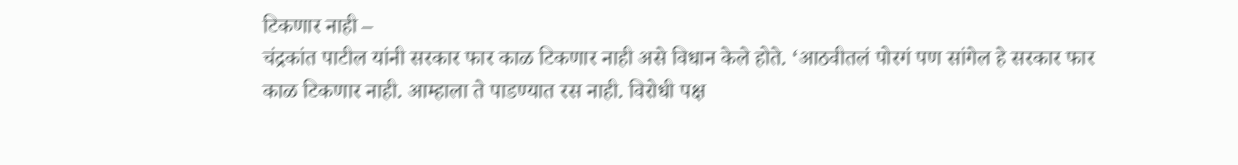टिकणार नाही –
चंद्रकांत पाटील यांनी सरकार फार काळ टिकणार नाही असे विधान केले होते. ‘आठवीतलं पोरगं पण सांगेल हे सरकार फार काळ टिकणार नाही. आम्हाला ते पाडण्यात रस नाही. विरोधी पक्ष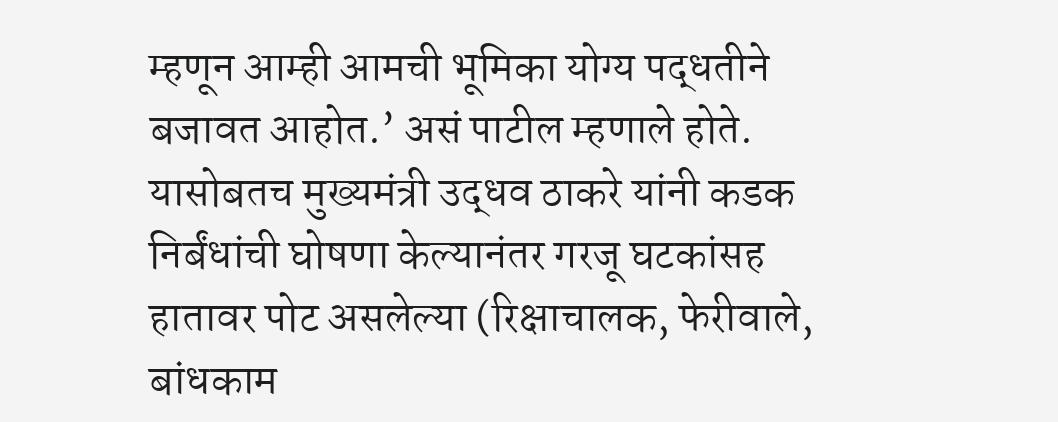म्हणून आम्ही आमची भूमिका योग्य पद्धतीने बजावत आहोत.’ असं पाटील म्हणाले होते. यासोबतच मुख्यमंत्री उद्धव ठाकरे यांनी कडक निर्बंधांची घोषणा केल्यानंतर गरजू घटकांसह हातावर पोट असलेल्या (रिक्षाचालक, फेरीवाले, बांधकाम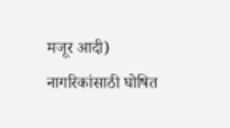मजूर आदी) नागरिकांसाठी घोषित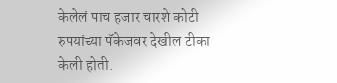केलेलं पाच हजार चारशे कोटी रुपयांच्या पॅकेजवर देखील टीका केली होती.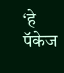‘हे पॅकेज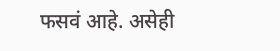फसवं आहे. असेही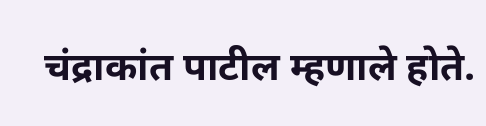चंद्राकांत पाटील म्हणाले होते.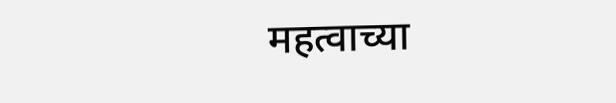महत्वाच्या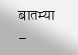बातम्या –